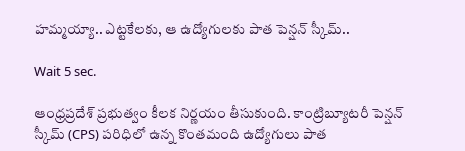హమ్మయ్యా.. ఎట్టకేలకు, ఆ ఉద్యోగులకు పాత పెన్షన్ స్కీమ్..

Wait 5 sec.

ఆంధ్రప్రదేశ్ ప్రభుత్వం కీలక నిర్ణయం తీసుకుంది. కాంట్రిబ్యూటరీ పెన్షన్ స్కీమ్ (CPS) పరిధిలో ఉన్న కొంతమంది ఉద్యోగులు పాత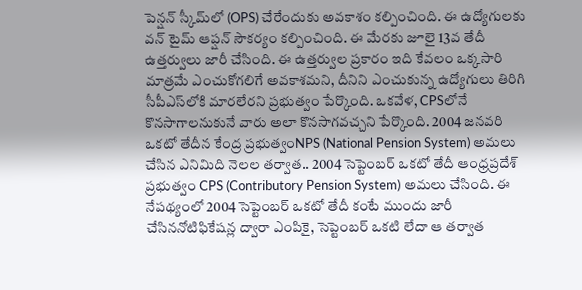పెన్షన్ స్కీమ్‌లో (OPS) చేరేందుకు అవకాశం కల్పించింది. ఈ ఉద్యోగులకు వన్ టైమ్ ఆప్షన్ సౌకర్యం కల్పించింది. ఈ మేరకు జూలై 13వ తేదీ ఉత్తర్వులు జారీ చేసింది. ఈ ఉత్తర్వుల ప్రకారం ఇది కేవలం ఒక్కసారి మాత్రమే ఎంచుకోగలిగే అవకాశమని, దీనిని ఎంచుకున్న ఉద్యోగులు తిరిగి సీపీఎస్‌లోకి మారలేరని ప్రభుత్వం పేర్కొంది. ఒకవేళ, CPSలోనే కొనసాగాలనుకునే వారు అలా కొనసాగవచ్చని పేర్కొంది. 2004 జనవరి ఒకటో తేదీన కేంద్ర ప్రభుత్వంNPS (National Pension System) అమలు చేసిన ఎనిమిది నెలల తర్వాత.. 2004 సెప్టెంబర్ ఒకటో తేదీ ఆంధ్రప్రదేశ్ ప్రభుత్వం CPS (Contributory Pension System) అమలు చేసింది. ఈ నేపథ్యంలో 2004 సెప్టెంబర్ ఒకటో తేదీ కంటే ముందు జారీ చేసిననోటిఫికేషన్ల ద్వారా ఎంపికై, సెప్టెంబర్ ఒకటి లేదా ఆ తర్వాత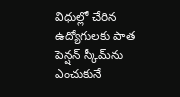విధుల్లో చేరిన ఉద్యోగులకు పాత పెన్షన్ స్కీమ్‌ను ఎంచుకునే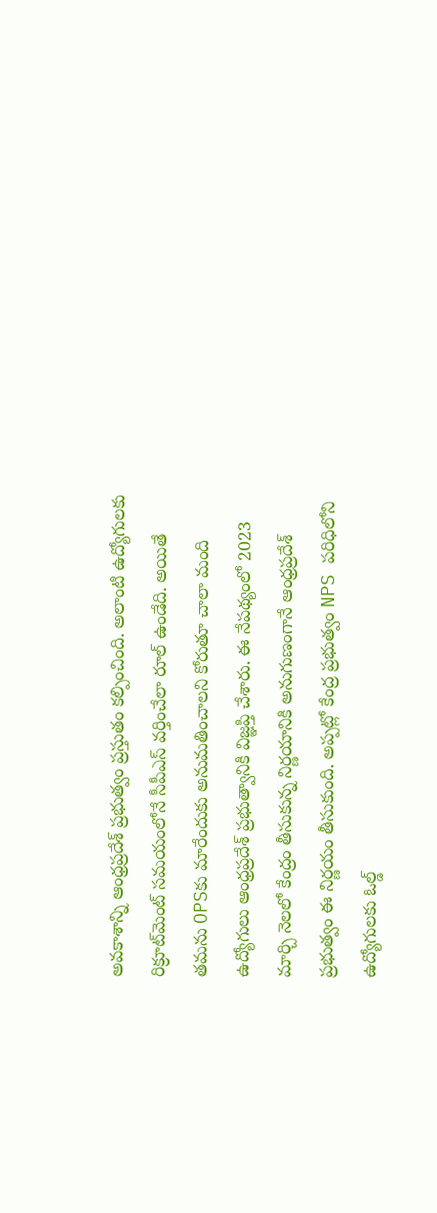అవకాశాన్ని ఆంధ్రప్రదేశ్ ప్రభుత్వం ప్రస్తుతం కల్పించింది. అలాంటి ఉద్యోగులకు రిక్రూట్‌మెంట్ సమయంలోనే సీపీఎస్ వర్తించేలా రూల్ ఉండేది. అయితే తమను OPSకు మారేందుకు అనుమతించాలని కోరుతూ చాలా మంది ఉద్యోగులు ఆంధ్రప్రదేశ్ ప్రభుత్వానికి విజ్ఞప్తి చేశారు. ఈ నేపథ్యంలో 2023 మార్చి నెలలో కేంద్రం తీసుకున్న నిర్ణయానికి అనుగుణంగానే ఆంధ్రప్రదేశ్ ప్రభుత్వం ఈ నిర్ణయం తీసుకుంది. అప్పట్లో కేంద్ర ప్రభుత్వం NPS పరిధిలోని ఉద్యోగులకు ఓల్డ్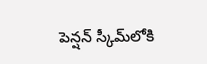పెన్షన్ స్కీమ్‌లోకి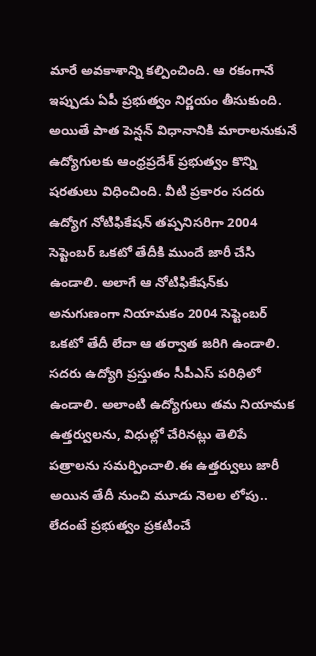మారే అవకాశాన్ని కల్పించింది. ఆ రకంగానే ఇప్పుడు ఏపీ ప్రభుత్వం నిర్ణయం తీసుకుంది. అయితే పాత పెన్షన్ విధానానికి మారాలనుకునే ఉద్యోగులకు ఆంధ్రప్రదేశ్ ప్రభుత్వం కొన్ని షరతులు విధించింది. వీటి ప్రకారం సదరు ఉద్యోగ నోటిఫికేషన్ తప్పనిసరిగా 2004 సెప్టెంబర్ ఒకటో తేదీకి ముందే జారీ చేసి ఉండాలి. అలాగే ఆ నోటిఫికేషన్‌కు అనుగుణంగా నియామకం 2004 సెప్టెంబర్ ఒకటో తేదీ లేదా ఆ తర్వాత జరిగి ఉండాలి. సదరు ఉద్యోగి ప్రస్తుతం సీపీఎస్ పరిధిలో ఉండాలి. అలాంటి ఉద్యోగులు తమ నియామక ఉత్తర్వులను, విధుల్లో చేరినట్లు తెలిపే పత్రాలను సమర్పించాలి.ఈ ఉత్తర్వులు జారీ అయిన తేదీ నుంచి మూడు నెలల లోపు.. లేదంటే ప్రభుత్వం ప్రకటించే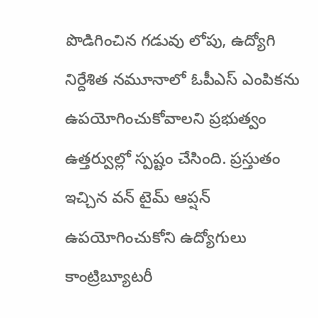పొడిగించిన గడువు లోపు, ఉద్యోగి నిర్దేశిత నమూనాలో ఓపీఎస్ ఎంపికను ఉపయోగించుకోవాలని ప్రభుత్వం ఉత్తర్వుల్లో స్పష్టం చేసింది. ప్రస్తుతం ఇచ్చిన వన్ టైమ్ ఆప్షన్ ఉపయోగించుకోని ఉద్యోగులు కాంట్రిబ్యూటరీ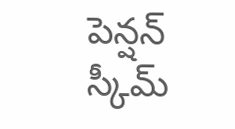పెన్షన్ స్కీమ్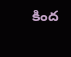కింద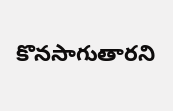కొనసాగుతారని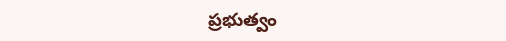ప్రభుత్వం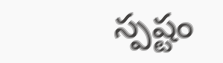స్పష్టం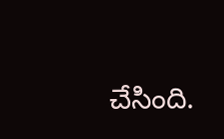చేసింది.